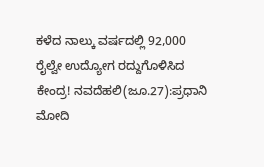ಕಳೆದ ನಾಲ್ಕು ವರ್ಷದಲ್ಲಿ 92,000 ರೈಲ್ವೇ ಉದ್ಯೋಗ ರದ್ದುಗೊಳಿಸಿದ ಕೇಂದ್ರ! ನವದೆಹಲಿ(ಜೂ.27):ಪ್ರಧಾನಿ ಮೋದಿ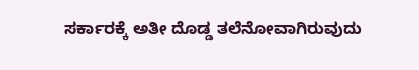ಸರ್ಕಾರಕ್ಕೆ ಅತೀ ದೊಡ್ಡ ತಲೆನೋವಾಗಿರುವುದು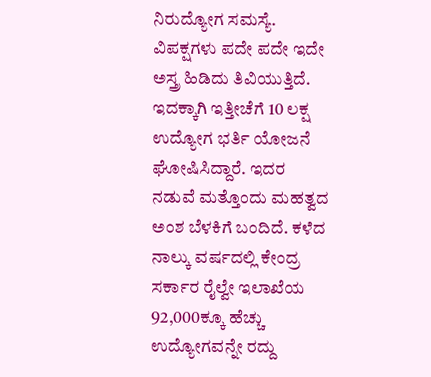ನಿರುದ್ಯೋಗ ಸಮಸ್ಯೆ. ವಿಪಕ್ಷಗಳು ಪದೇ ಪದೇ ಇದೇ ಅಸ್ತ್ರ ಹಿಡಿದು ತಿವಿಯುತ್ತಿದೆ. ಇದಕ್ಕಾಗಿ ಇತ್ತೀಚೆಗೆ 10 ಲಕ್ಷ ಉದ್ಯೋಗ ಭರ್ತಿ ಯೋಜನೆ ಘೋಷಿಸಿದ್ದಾರೆ. ಇದರ ನಡುವೆ ಮತ್ತೊಂದು ಮಹತ್ವದ ಅಂಶ ಬೆಳಕಿಗೆ ಬಂದಿದೆ. ಕಳೆದ ನಾಲ್ಕು ವರ್ಷದಲ್ಲಿ ಕೇಂದ್ರ ಸರ್ಕಾರ ರೈಲ್ವೇ ಇಲಾಖೆಯ 92,000ಕ್ಕೂ ಹೆಚ್ಚು ಉದ್ಯೋಗವನ್ನೇ ರದ್ದು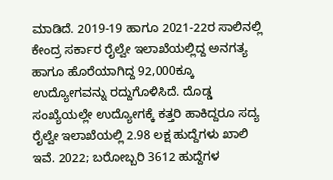ಮಾಡಿದೆ. 2019-19 ಹಾಗೂ 2021-22ರ ಸಾಲಿನಲ್ಲಿ ಕೇಂದ್ರ ಸರ್ಕಾರ ರೈಲ್ವೇ ಇಲಾಖೆಯಲ್ಲಿದ್ದ ಅನಗತ್ಯ ಹಾಗೂ ಹೊರೆಯಾಗಿದ್ದ 92,000ಕ್ಕೂ ಉದ್ಯೋಗವನ್ನು ರದ್ದುಗೊಳಿಸಿದೆ. ದೊಡ್ಡ ಸಂಖ್ಯೆಯಲ್ಲೇ ಉದ್ಯೋಗಕ್ಕೆ ಕತ್ತರಿ ಹಾಕಿದ್ದರೂ ಸದ್ಯ ರೈಲ್ವೇ ಇಲಾಖೆಯಲ್ಲಿ 2.98 ಲಕ್ಷ ಹುದ್ದೆಗಳು ಖಾಲಿ ಇವೆ. 2022; ಬರೋಬ್ಬರಿ 3612 ಹುದ್ದೆಗಳ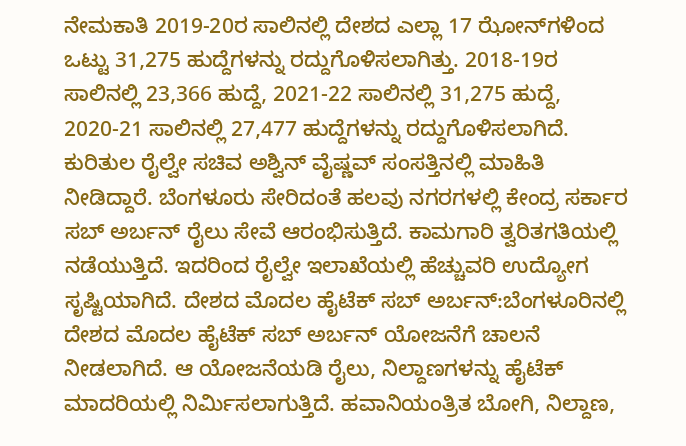ನೇಮಕಾತಿ 2019-20ರ ಸಾಲಿನಲ್ಲಿ ದೇಶದ ಎಲ್ಲಾ 17 ಝೋನ್‌ಗಳಿಂದ ಒಟ್ಟು 31,275 ಹುದ್ದೆಗಳನ್ನು ರದ್ದುಗೊಳಿಸಲಾಗಿತ್ತು. 2018-19ರ ಸಾಲಿನಲ್ಲಿ 23,366 ಹುದ್ದೆ, 2021-22 ಸಾಲಿನಲ್ಲಿ 31,275 ಹುದ್ದೆ, 2020-21 ಸಾಲಿನಲ್ಲಿ 27,477 ಹುದ್ದೆಗಳನ್ನು ರದ್ದುಗೊಳಿಸಲಾಗಿದೆ. ಕುರಿತುಲ ರೈಲ್ವೇ ಸಚಿವ ಅಶ್ವಿನ್ ವೈಷ್ಣವ್ ಸಂಸತ್ತಿನಲ್ಲಿ ಮಾಹಿತಿ ನೀಡಿದ್ದಾರೆ. ಬೆಂಗಳೂರು ಸೇರಿದಂತೆ ಹಲವು ನಗರಗಳಲ್ಲಿ ಕೇಂದ್ರ ಸರ್ಕಾರ ಸಬ್ ಅರ್ಬನ್ ರೈಲು ಸೇವೆ ಆರಂಭಿಸುತ್ತಿದೆ. ಕಾಮಗಾರಿ ತ್ವರಿತಗತಿಯಲ್ಲಿ ನಡೆಯುತ್ತಿದೆ. ಇದರಿಂದ ರೈಲ್ವೇ ಇಲಾಖೆಯಲ್ಲಿ ಹೆಚ್ಚುವರಿ ಉದ್ಯೋಗ ಸೃಷ್ಟಿಯಾಗಿದೆ. ದೇಶದ ಮೊದಲ ಹೈಟೆಕ್‌ ಸಬ್‌ ಅರ್ಬನ್‌:ಬೆಂಗಳೂರಿನಲ್ಲಿ ದೇಶದ ಮೊದಲ ಹೈಟೆಕ್‌ ಸಬ್‌ ಅರ್ಬನ್‌ ಯೋಜನೆಗೆ ಚಾಲನೆ ನೀಡಲಾಗಿದೆ. ಆ ಯೋಜನೆಯಡಿ ರೈಲು, ನಿಲ್ದಾಣಗಳನ್ನು ಹೈಟೆಕ್‌ ಮಾದರಿಯಲ್ಲಿ ನಿರ್ಮಿಸಲಾಗುತ್ತಿದೆ. ಹವಾನಿಯಂತ್ರಿತ ಬೋಗಿ, ನಿಲ್ದಾಣ,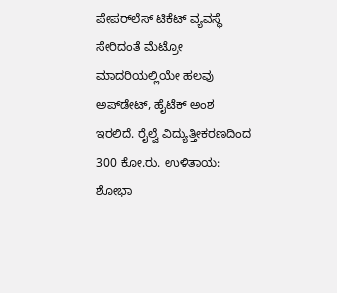ಪೇಪರ್‌ಲೆಸ್‌ ಟಿಕೆಟ್‌ ವ್ಯವಸ್ಥೆ ಸೇರಿದಂತೆ ಮೆಟ್ರೋ ಮಾದರಿಯಲ್ಲಿಯೇ ಹಲವು ಅಪ್‌ಡೇಟ್‌, ಹೈಟೆಕ್‌ ಅಂಶ ಇರಲಿದೆ. ರೈಲ್ವೆ ವಿದ್ಯುತ್ತೀಕರಣದಿಂದ 300 ಕೋ.ರು. ಉಳಿತಾಯ: ಶೋಭಾ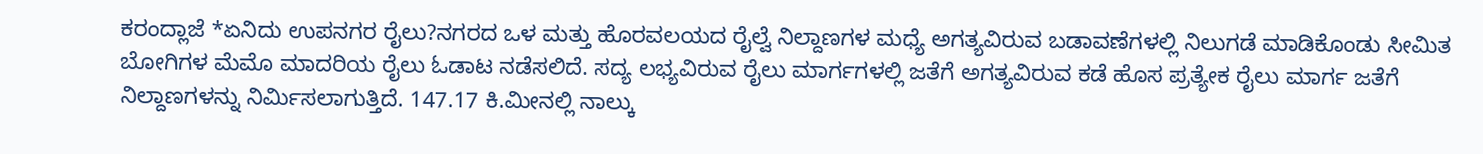ಕರಂದ್ಲಾಜೆ *ಏನಿದು ಉಪನಗರ ರೈಲು?ನಗರದ ಒಳ ಮತ್ತು ಹೊರವಲಯದ ರೈಲ್ವೆ ನಿಲ್ದಾಣಗಳ ಮಧ್ಯೆ ಅಗತ್ಯವಿರುವ ಬಡಾವಣೆಗಳಲ್ಲಿ ನಿಲುಗಡೆ ಮಾಡಿಕೊಂಡು ಸೀಮಿತ ಬೋಗಿಗಳ ಮೆಮೊ ಮಾದರಿಯ ರೈಲು ಓಡಾಟ ನಡೆಸಲಿದೆ. ಸದ್ಯ ಲಭ್ಯವಿರುವ ರೈಲು ಮಾರ್ಗಗಳಲ್ಲಿ ಜತೆಗೆ ಅಗತ್ಯವಿರುವ ಕಡೆ ಹೊಸ ಪ್ರತ್ಯೇಕ ರೈಲು ಮಾರ್ಗ ಜತೆಗೆ ನಿಲ್ದಾಣಗಳನ್ನು ನಿರ್ಮಿಸಲಾಗುತ್ತಿದೆ. 147.17 ಕಿ.ಮೀನಲ್ಲಿ ನಾಲ್ಕು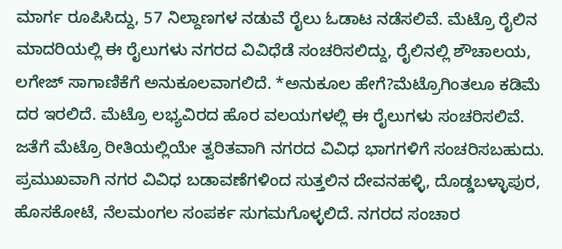ಮಾರ್ಗ ರೂಪಿಸಿದ್ದು, 57 ನಿಲ್ದಾಣಗಳ ನಡುವೆ ರೈಲು ಓಡಾಟ ನಡೆಸಲಿವೆ. ಮೆಟ್ರೊ ರೈಲಿನ ಮಾದರಿಯಲ್ಲಿ ಈ ರೈಲುಗಳು ನಗರದ ವಿವಿಧೆಡೆ ಸಂಚರಿಸಲಿದ್ದು, ರೈಲಿನಲ್ಲಿ ಶೌಚಾಲಯ, ಲಗೇಜ್‌ ಸಾಗಾಣಿಕೆಗೆ ಅನುಕೂಲವಾಗಲಿದೆ. *ಅನುಕೂಲ ಹೇಗೆ?ಮೆಟ್ರೊಗಿಂತಲೂ ಕಡಿಮೆ ದರ ಇರಲಿದೆ. ಮೆಟ್ರೊ ಲಭ್ಯವಿರದ ಹೊರ ವಲಯಗಳಲ್ಲಿ ಈ ರೈಲುಗಳು ಸಂಚರಿಸಲಿವೆ. ಜತೆಗೆ ಮೆಟ್ರೊ ರೀತಿಯಲ್ಲಿಯೇ ತ್ವರಿತವಾಗಿ ನಗರದ ವಿವಿಧ ಭಾಗಗಳಿಗೆ ಸಂಚರಿಸಬಹುದು. ಪ್ರಮುಖವಾಗಿ ನಗರ ವಿವಿಧ ಬಡಾವಣೆಗಳಿಂದ ಸುತ್ತಲಿನ ದೇವನಹಳ್ಳಿ, ದೊಡ್ಡಬಳ್ಳಾಪುರ, ಹೊಸಕೋಟೆ, ನೆಲಮಂಗಲ ಸಂಪರ್ಕ ಸುಗಮಗೊಳ್ಳಲಿದೆ. ನಗರದ ಸಂಚಾರ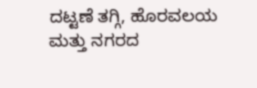ದಟ್ಟಣೆ ತಗ್ಗಿ, ಹೊರವಲಯ ಮತ್ತು ನಗರದ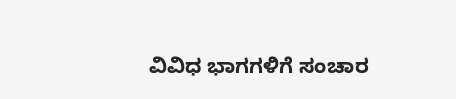ವಿವಿಧ ಭಾಗಗಳಿಗೆ ಸಂಚಾರ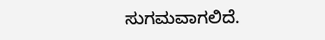ಸುಗಮವಾಗಲಿದೆ.